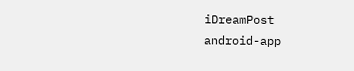iDreamPost
android-app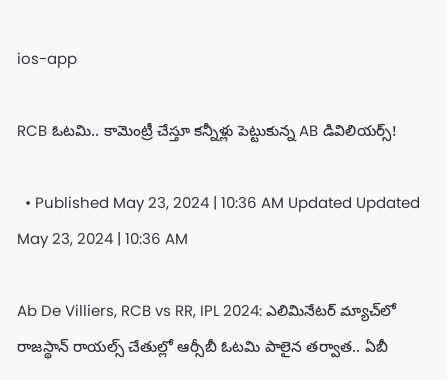ios-app

RCB ఓటమి.. కామెంట్రీ చేస్తూ కన్నీళ్లు పెట్టుకున్న AB డివిలియర్స్‌!

  • Published May 23, 2024 | 10:36 AM Updated Updated May 23, 2024 | 10:36 AM

Ab De Villiers, RCB vs RR, IPL 2024: ఎలిమినేటర్‌ మ్యాచ్‌లో రాజస్థాన్‌ రాయల్స్‌ చేతుల్లో ఆర్సీబీ ఓటమి పాలైన తర్వాత.. ఏబీ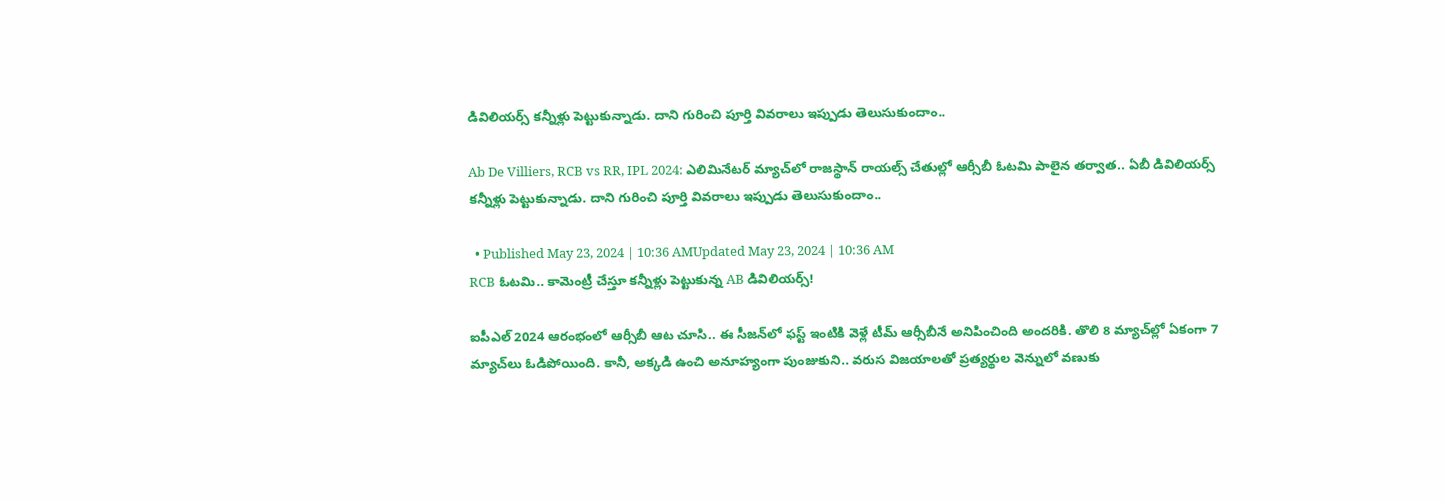డివిలియర్స్ కన్నీళ్లు పెట్టుకున్నాడు. దాని గురించి పూర్తి వివరాలు ఇప్పుడు తెలుసుకుందాం..

Ab De Villiers, RCB vs RR, IPL 2024: ఎలిమినేటర్‌ మ్యాచ్‌లో రాజస్థాన్‌ రాయల్స్‌ చేతుల్లో ఆర్సీబీ ఓటమి పాలైన తర్వాత.. ఏబీ డివిలియర్స్ కన్నీళ్లు పెట్టుకున్నాడు. దాని గురించి పూర్తి వివరాలు ఇప్పుడు తెలుసుకుందాం..

  • Published May 23, 2024 | 10:36 AMUpdated May 23, 2024 | 10:36 AM
RCB ఓటమి.. కామెంట్రీ చేస్తూ కన్నీళ్లు పెట్టుకున్న AB డివిలియర్స్‌!

ఐపీఎల్‌ 2024 ఆరంభంలో ఆర్సీబీ ఆట చూసి.. ఈ సీజన్‌లో ఫస్ట్‌ ఇంటికి వెళ్లే టీమ్‌ ఆర్సీబీనే అనిపించింది అందరికి. తొలి 8 మ్యాచ్‌ల్లో ఏకంగా 7 మ్యాచ్‌లు ఓడిపోయింది. కానీ, అక్కడి ఉంచి అనూహ్యంగా పుంజుకుని.. వరుస విజయాలతో ప్రత్యర్థుల వెన్నులో వణుకు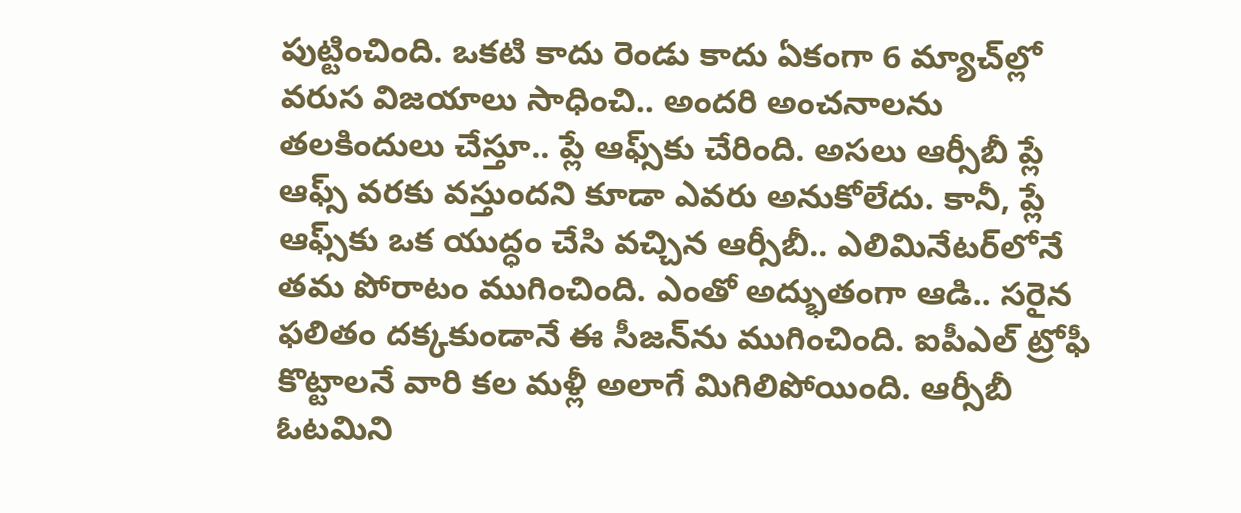పుట్టించింది. ఒకటి కాదు రెండు కాదు ఏకంగా 6 మ్యాచ్‌ల్లో వరుస విజయాలు సాధించి.. అందరి అంచనాలను తలకిందులు చేస్తూ.. ప్లే ఆఫ్స్‌కు చేరింది. అసలు ఆర్సీబీ ప్లే ఆఫ్స్‌ వరకు వస్తుందని కూడా ఎవరు అనుకోలేదు. కానీ, ప్లే ఆఫ్స్‌కు ఒక యుద్ధం చేసి వచ్చిన ఆర్సీబీ.. ఎలిమినేటర్‌లోనే తమ పోరాటం ముగించింది. ఎంతో అద్భుతంగా ఆడి.. సరైన ఫలితం దక్కకుండానే ఈ సీజన్‌ను ముగించింది. ఐపీఎల్‌ ట్రోఫీ కొట్టాలనే వారి కల మళ్లీ అలాగే మిగిలిపోయింది. ఆర్సీబీ ఓటమిని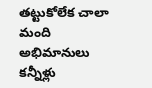తట్టుకోలేక చాలా మంది అభిమానులు కన్నీళ్లు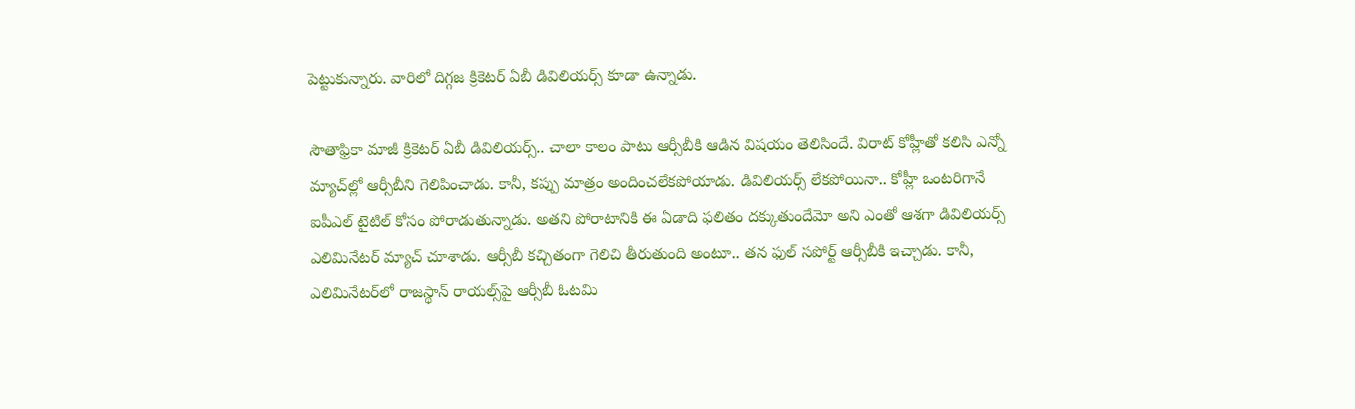పెట్టుకున్నారు. వారిలో దిగ్గజ క్రికెటర్‌ ఏబీ డివిలియర్స్‌ కూడా ఉన్నాడు.

సౌతాఫ్రికా మాజీ క్రికెటర్‌ ఏబీ డివిలియర్స్‌.. చాలా కాలం పాటు ఆర్సీబీకి ఆడిన విషయం తెలిసిందే. విరాట్‌ కోహ్లీతో కలిసి ఎన్నో మ్యాచ్‌ల్లో ఆర్సీబీని గెలిపించాడు. కానీ, కప్పు మాత్రం అందించలేకపోయాడు. డివిలియర్స్‌ లేకపోయినా.. కోహ్లీ ఒంటరిగానే ఐపీఎల్‌ టైటిల్‌ కోసం పోరాడుతున్నాడు. అతని పోరాటానికి ఈ ఏడాది ఫలితం దక్కుతుందేమో అని ఎంతో ఆశగా డివిలియర్స్‌ ఎలిమినేటర్‌ మ్యాచ్‌ చూశాడు. ఆర్సీబీ కచ్చితంగా గెలిచి తీరుతుంది అంటూ.. తన ఫుల్‌ సపోర్ట్‌ ఆర్సీబీకి ఇచ్చాడు. కానీ, ఎలిమినేటర్‌లో రాజస్థాన్‌ రాయల్స్‌పై ఆర్సీబీ ఓటమి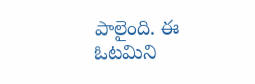పాలైంది. ఈ ఓటమిని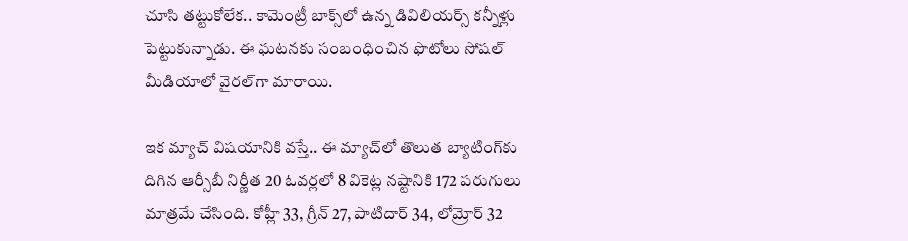చూసి తట్టుకోలేక.. కామెంట్రీ బాక్స్‌లో ఉన్న డివిలియర్స్‌ కన్నీళ్లు పెట్టుకున్నాడు. ఈ ఘటనకు సంబంధించిన ఫొటోలు సోషల్‌ మీడియాలో వైరల్‌గా మారాయి.

ఇక మ్యాచ్‌ విషయానికి వస్తే.. ఈ మ్యాచ్‌లో తొలుత బ్యాటింగ్‌కు దిగిన ఆర్సీబీ నిర్ణీత 20 ఓవర్లలో 8 వికెట్ల నష్టానికి 172 పరుగులు మాత్రమే చేసింది. కోహ్లీ 33, గ్రీన్‌ 27, పాటిదార్‌ 34, లోమ్రోర్‌ 32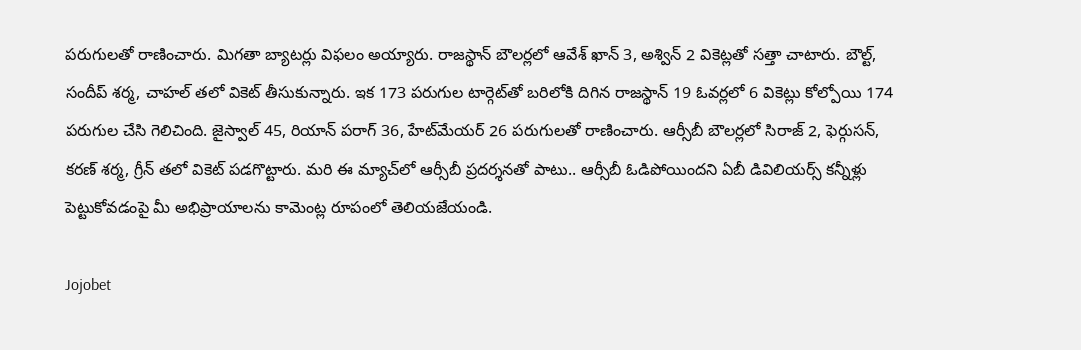పరుగులతో రాణించారు. మిగతా బ్యాటర్లు విఫలం అయ్యారు. రాజస్థాన్‌ బౌలర్లలో ఆవేశ్‌ ఖాన్‌ 3, అశ్విన్‌ 2 వికెట్లతో సత్తా చాటారు. బౌల్ట్‌, సందీప్‌ శర్మ, చాహల్‌ తలో వికెట్‌ తీసుకున్నారు. ఇక 173 పరుగుల టార్గెట్‌తో బరిలోకి దిగిన రాజస్థాన్‌ 19 ఓవర్లలో 6 వికెట్లు కోల్పోయి 174 పరుగుల చేసి గెలిచింది. జైస్వాల్‌ 45, రియాన్‌ పరాగ్‌ 36, హేట్‌మేయర్‌ 26 పరుగులతో రాణించారు. ఆర్సీబీ బౌలర్లలో సిరాజ్‌ 2, ఫెర్గుసన్‌, కరణ్‌ శర్మ, గ్రీన్‌ తలో వికెట్‌ పడగొట్టారు. మరి ఈ మ్యాచ్‌లో ఆర్సీబీ ప్రదర్శనతో పాటు.. ఆర్సీబీ ఓడిపోయిందని ఏబీ డివిలియర్స్‌ కన్నీళ్లు పెట్టుకోవడంపై మీ అభిప్రాయాలను కామెంట్ల రూపంలో తెలియజేయండి.

Jojobet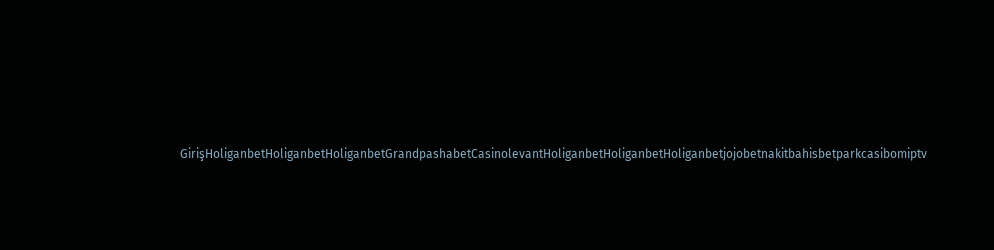GirişHoliganbetHoliganbetHoliganbetGrandpashabetCasinolevantHoliganbetHoliganbetHoliganbetjojobetnakitbahisbetparkcasibomiptv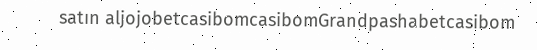satın aljojobetcasibomcasibomGrandpashabetcasibom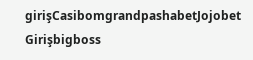girişCasibomgrandpashabetJojobet Girişbigboss